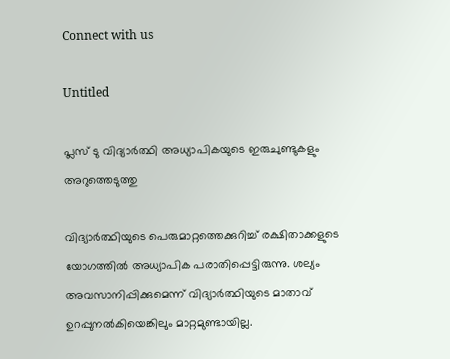Connect with us

Untitled

പ്ലസ് ടു വിദ്യാർത്ഥി അധ്യാപികയുടെ ഇരുചുണ്ടുകളും അറുത്തെടുത്തു

വിദ്യാർത്ഥിയുടെ പെരുമാറ്റത്തെക്കുറിച്ച് രക്ഷിതാക്കളുടെ യോഗത്തിൽ അധ്യാപിക പരാതിപ്പെട്ടിരുന്നു. ശല്യം അവസാനിപ്പിക്കുമെന്ന് വിദ്യാർത്ഥിയുടെ മാതാവ് ഉറപ്പുനൽകിയെങ്കിലും മാറ്റമുണ്ടായില്ല.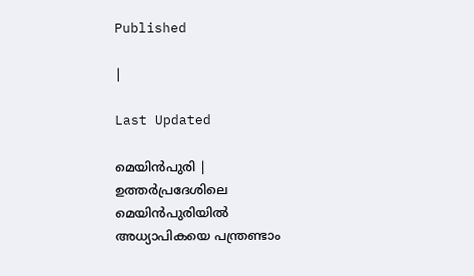Published

|

Last Updated

മെയിൻപുരി | ഉത്തർപ്രദേശിലെ മെയിൻപുരിയിൽ അധ്യാപികയെ പന്ത്രണ്ടാം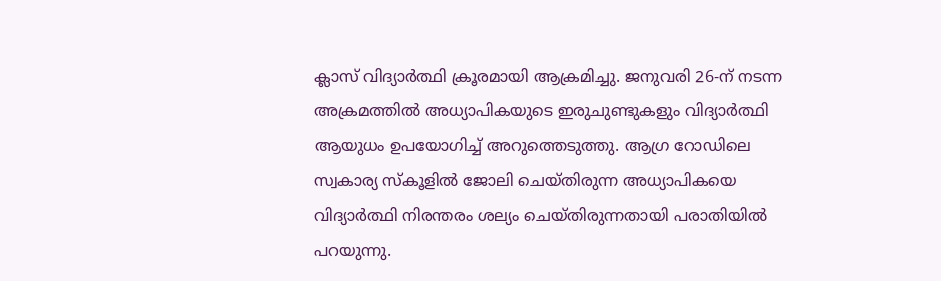ക്ലാസ് വിദ്യാർത്ഥി ക്രൂരമായി ആക്രമിച്ചു. ജനുവരി 26-ന് നടന്ന അക്രമത്തിൽ അധ്യാപികയുടെ ഇരുചുണ്ടുകളും വിദ്യാർത്ഥി ആയുധം ഉപയോഗിച്ച് അറുത്തെടുത്തു. ആഗ്ര റോഡിലെ സ്വകാര്യ സ്കൂളിൽ ജോലി ചെയ്തിരുന്ന അധ്യാപികയെ വിദ്യാർത്ഥി നിരന്തരം ശല്യം ചെയ്തിരുന്നതായി പരാതിയിൽ പറയുന്നു.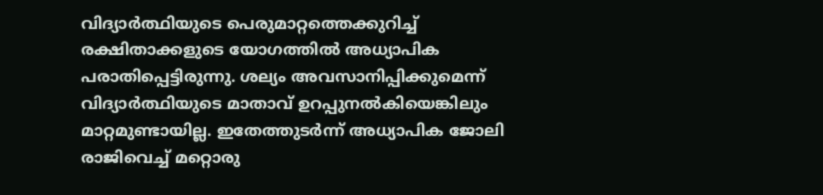വിദ്യാർത്ഥിയുടെ പെരുമാറ്റത്തെക്കുറിച്ച് രക്ഷിതാക്കളുടെ യോഗത്തിൽ അധ്യാപിക പരാതിപ്പെട്ടിരുന്നു. ശല്യം അവസാനിപ്പിക്കുമെന്ന് വിദ്യാർത്ഥിയുടെ മാതാവ് ഉറപ്പുനൽകിയെങ്കിലും മാറ്റമുണ്ടായില്ല. ഇതേത്തുടർന്ന് അധ്യാപിക ജോലി രാജിവെച്ച് മറ്റൊരു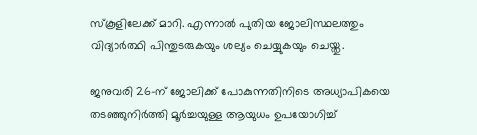സ്കൂളിലേക്ക് മാറി. എന്നാൽ പുതിയ ജോലിസ്ഥലത്തും വിദ്യാർത്ഥി പിന്തുടരുകയും ശല്യം ചെയ്യുകയും ചെയ്തു.

ജനുവരി 26-ന് ജോലിക്ക് പോകുന്നതിനിടെ അധ്യാപികയെ തടഞ്ഞുനിർത്തി മൂർച്ചയുള്ള ആയുധം ഉപയോഗിച്ച്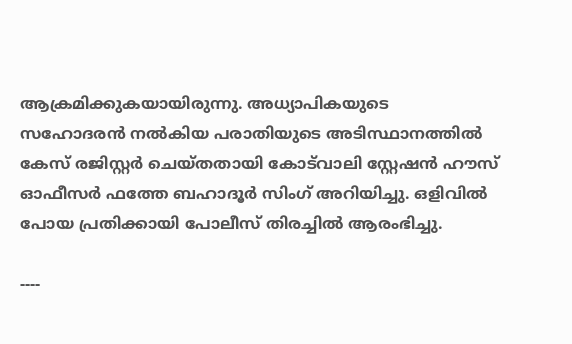ആക്രമിക്കുകയായിരുന്നു. അധ്യാപികയുടെ സഹോദരൻ നൽകിയ പരാതിയുടെ അടിസ്ഥാനത്തിൽ കേസ് രജിസ്റ്റർ ചെയ്തതായി കോട്‌വാലി സ്റ്റേഷൻ ഹൗസ് ഓഫീസർ ഫത്തേ ബഹാദൂർ സിംഗ് അറിയിച്ചു. ഒളിവിൽ പോയ പ്രതിക്കായി പോലീസ് തിരച്ചിൽ ആരംഭിച്ചു.

----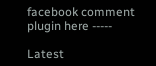facebook comment plugin here -----

Latest